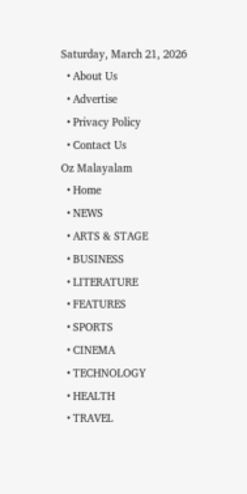Saturday, March 21, 2026
  • About Us
  • Advertise
  • Privacy Policy
  • Contact Us
Oz Malayalam
  • Home
  • NEWS
  • ARTS & STAGE
  • BUSINESS
  • LITERATURE
  • FEATURES
  • SPORTS
  • CINEMA
  • TECHNOLOGY
  • HEALTH
  • TRAVEL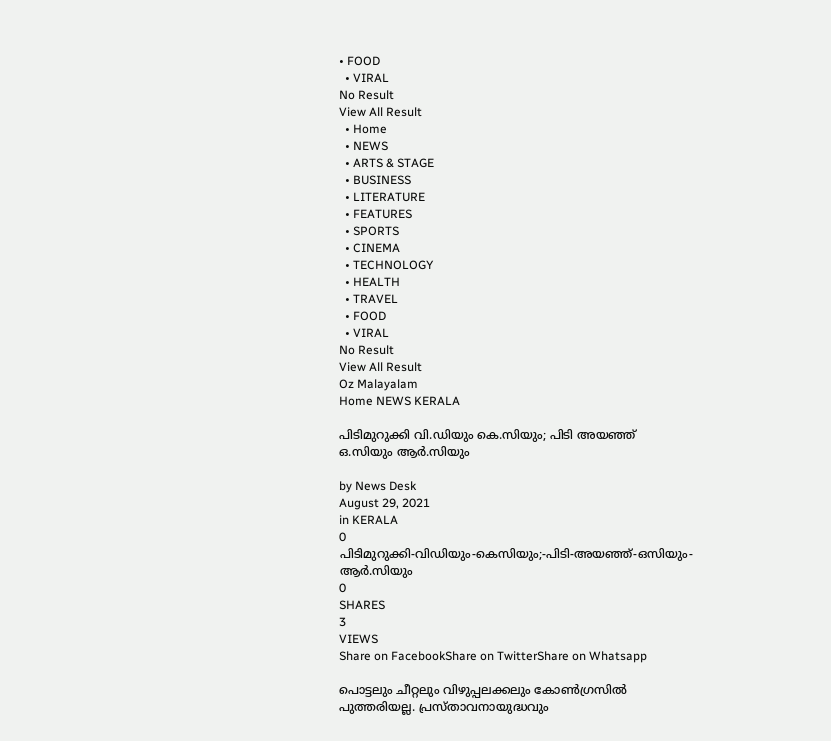• FOOD
  • VIRAL
No Result
View All Result
  • Home
  • NEWS
  • ARTS & STAGE
  • BUSINESS
  • LITERATURE
  • FEATURES
  • SPORTS
  • CINEMA
  • TECHNOLOGY
  • HEALTH
  • TRAVEL
  • FOOD
  • VIRAL
No Result
View All Result
Oz Malayalam
Home NEWS KERALA

പിടിമുറുക്കി വി.ഡിയും കെ.സിയും; പിടി അയഞ്ഞ് ഒ.സിയും ആര്‍.സിയും

by News Desk
August 29, 2021
in KERALA
0
പിടിമുറുക്കി-വിഡിയും-കെസിയും;-പിടി-അയഞ്ഞ്-ഒസിയും-ആര്‍.സിയും
0
SHARES
3
VIEWS
Share on FacebookShare on TwitterShare on Whatsapp

പൊട്ടലും ചീറ്റലും വിഴുപ്പലക്കലും കോൺഗ്രസിൽ പുത്തരിയല്ല. പ്രസ്താവനായുദ്ധവും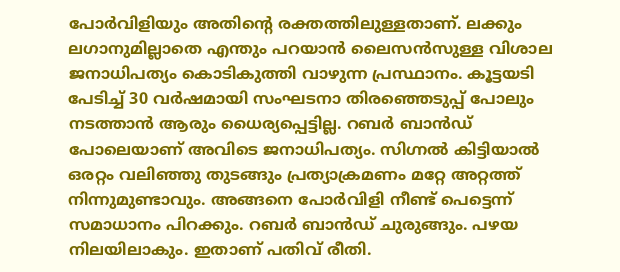പോർവിളിയും അതിന്റെ രക്തത്തിലുള്ളതാണ്. ലക്കും ലഗാനുമില്ലാതെ എന്തും പറയാൻ ലൈസൻസുള്ള വിശാല ജനാധിപത്യം കൊടികുത്തി വാഴുന്ന പ്രസ്ഥാനം. കൂട്ടയടി പേടിച്ച് 30 വർഷമായി സംഘടനാ തിരഞ്ഞെടുപ്പ് പോലും നടത്താൻ ആരും ധൈര്യപ്പെട്ടില്ല. റബർ ബാൻഡ് പോലെയാണ് അവിടെ ജനാധിപത്യം. സിഗ്നൽ കിട്ടിയാൽ ഒരറ്റം വലിഞ്ഞു തുടങ്ങും പ്രത്യാക്രമണം മറ്റേ അറ്റത്ത് നിന്നുമുണ്ടാവും. അങ്ങനെ പോർവിളി നീണ്ട് പെട്ടെന്ന് സമാധാനം പിറക്കും. റബർ ബാൻഡ് ചുരുങ്ങും. പഴയ നിലയിലാകും. ഇതാണ് പതിവ് രീതി.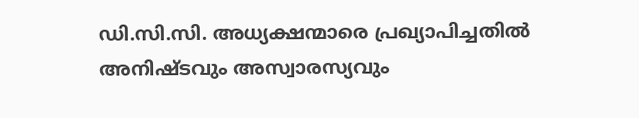ഡി.സി.സി. അധ്യക്ഷന്മാരെ പ്രഖ്യാപിച്ചതിൽ അനിഷ്ടവും അസ്വാരസ്യവും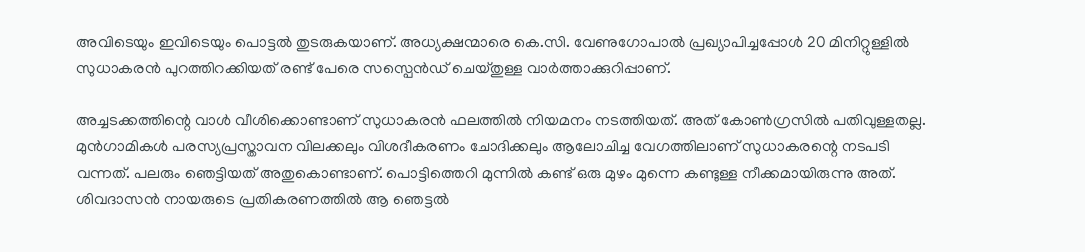അവിടെയും ഇവിടെയും പൊട്ടൽ തുടരുകയാണ്. അധ്യക്ഷന്മാരെ കെ.സി. വേണുഗോപാൽ പ്രഖ്യാപിച്ചപ്പോൾ 20 മിനിറ്റുള്ളിൽ സുധാകരൻ പുറത്തിറക്കിയത് രണ്ട് പേരെ സസ്പെൻഡ് ചെയ്തുള്ള വാർത്താക്കുറിപ്പാണ്.

അച്ചടക്കത്തിന്റെ വാൾ വീശിക്കൊണ്ടാണ് സുധാകരൻ ഫലത്തിൽ നിയമനം നടത്തിയത്. അത് കോൺഗ്രസിൽ പതിവുള്ളതല്ല. മുൻഗാമികൾ പരസ്യപ്രസ്താവന വിലക്കലും വിശദീകരണം ചോദിക്കലും ആലോചിച്ച വേഗത്തിലാണ് സുധാകരന്റെ നടപടി വന്നത്. പലരും ഞെട്ടിയത് അതുകൊണ്ടാണ്. പൊട്ടിത്തെറി മുന്നിൽ കണ്ട് ഒരു മുഴം മുന്നെ കണ്ടുള്ള നീക്കമായിരുന്നു അത്. ശിവദാസൻ നായരുടെ പ്രതികരണത്തിൽ ആ ഞെട്ടൽ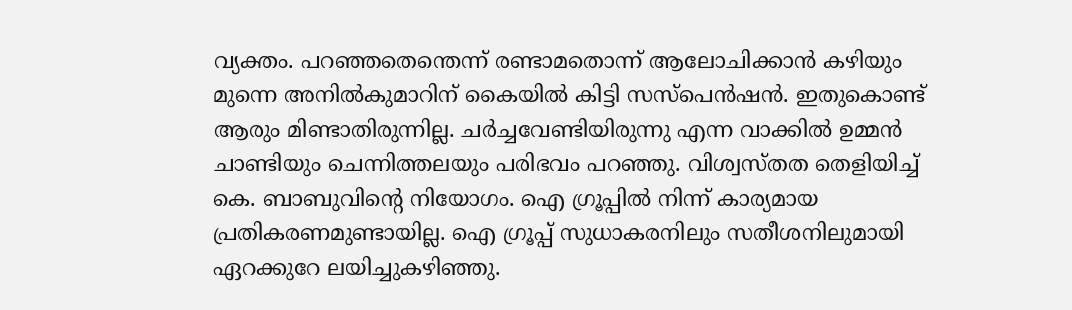വ്യക്തം. പറഞ്ഞതെന്തെന്ന് രണ്ടാമതൊന്ന് ആലോചിക്കാൻ കഴിയും മുന്നെ അനിൽകുമാറിന് കൈയിൽ കിട്ടി സസ്പെൻഷൻ. ഇതുകൊണ്ട് ആരും മിണ്ടാതിരുന്നില്ല. ചർച്ചവേണ്ടിയിരുന്നു എന്ന വാക്കിൽ ഉമ്മൻ ചാണ്ടിയും ചെന്നിത്തലയും പരിഭവം പറഞ്ഞു. വിശ്വസ്തത തെളിയിച്ച് കെ. ബാബുവിന്റെ നിയോഗം. ഐ ഗ്രൂപ്പിൽ നിന്ന് കാര്യമായ പ്രതികരണമുണ്ടായില്ല. ഐ ഗ്രൂപ്പ് സുധാകരനിലും സതീശനിലുമായി ഏറക്കുറേ ലയിച്ചുകഴിഞ്ഞു.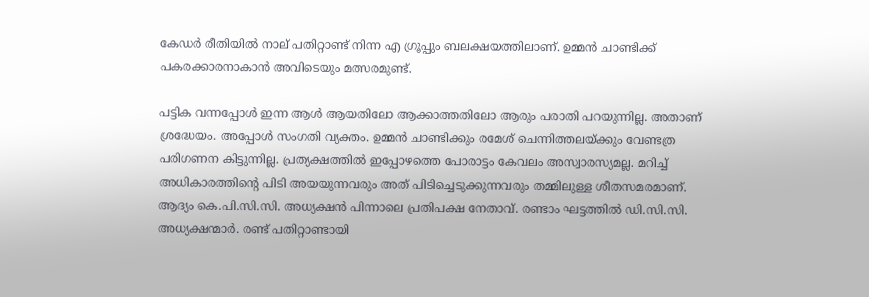കേഡർ രീതിയിൽ നാല് പതിറ്റാണ്ട് നിന്ന എ ഗ്രൂപ്പും ബലക്ഷയത്തിലാണ്. ഉമ്മൻ ചാണ്ടിക്ക് പകരക്കാരനാകാൻ അവിടെയും മത്സരമുണ്ട്.

പട്ടിക വന്നപ്പോൾ ഇന്ന ആൾ ആയതിലോ ആക്കാത്തതിലോ ആരും പരാതി പറയുന്നില്ല. അതാണ് ശ്രദ്ധേയം. അപ്പോൾ സംഗതി വ്യക്തം. ഉമ്മൻ ചാണ്ടിക്കും രമേശ് ചെന്നിത്തലയ്ക്കും വേണ്ടത്ര പരിഗണന കിട്ടുന്നില്ല. പ്രത്യക്ഷത്തിൽ ഇപ്പോഴത്തെ പോരാട്ടം കേവലം അസ്വാരസ്യമല്ല. മറിച്ച് അധികാരത്തിന്റെ പിടി അയയുന്നവരും അത് പിടിച്ചെടുക്കുന്നവരും തമ്മിലുള്ള ശീതസമരമാണ്. ആദ്യം കെ.പി.സി.സി. അധ്യക്ഷൻ പിന്നാലെ പ്രതിപക്ഷ നേതാവ്. രണ്ടാം ഘട്ടത്തിൽ ഡി.സി.സി. അധ്യക്ഷന്മാർ. രണ്ട് പതിറ്റാണ്ടായി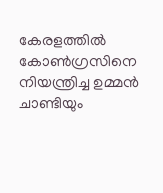കേരളത്തിൽ കോൺഗ്രസിനെ നിയന്ത്രിച്ച ഉമ്മൻ ചാണ്ടിയും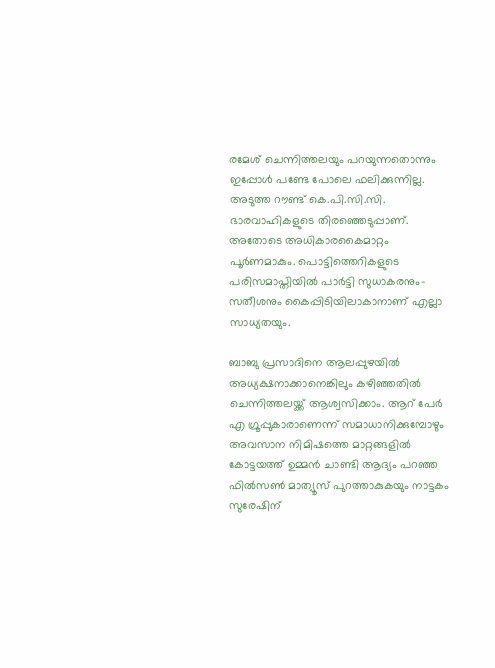രമേശ് ചെന്നിത്തലയും പറയുന്നതൊന്നും ഇപ്പോൾ പണ്ടേ പോലെ ഫലിക്കുന്നില്ല. അടുത്ത റൗണ്ട് കെ.പി.സി.സി. ഭാരവാഹികളുടെ തിരഞ്ഞെടുപ്പാണ്. അതോടെ അധികാരകൈമാറ്റം പൂർണമാകും. പൊട്ടിത്തെറികളുടെ പരിസമാപ്തിയിൽ പാർട്ടി സുധാകരനും-സതീശനും കൈപ്പിടിയിലാകാനാണ് എല്ലാ സാധ്യതയും.

ബാബു പ്രസാദിനെ ആലപ്പുഴയിൽ അധ്യക്ഷനാക്കാനെങ്കിലും കഴിഞ്ഞതിൽ ചെന്നിത്തലയ്ക്ക് ആശ്വസിക്കാം. ആറ് പേർ എ ഗ്രൂപ്പുകാരാണെന്ന് സമാധാനിക്കുമ്പോഴും അവസാന നിമിഷത്തെ മാറ്റങ്ങളിൽ കോട്ടയത്ത് ഉമ്മൻ ചാണ്ടി ആദ്യം പറഞ്ഞ ഫിൽസൺ മാത്യൂസ് പുറത്താകുകയും നാട്ടകം സുരേഷിന്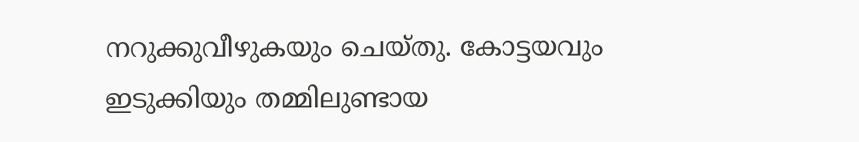നറുക്കുവീഴുകയും ചെയ്തു. കോട്ടയവും ഇടുക്കിയും തമ്മിലുണ്ടായ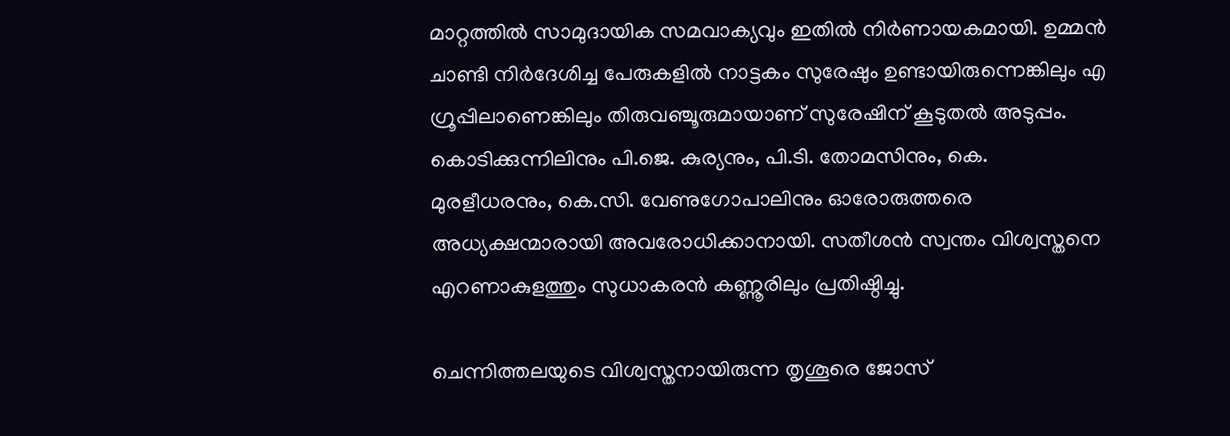മാറ്റത്തിൽ സാമുദായിക സമവാക്യവും ഇതിൽ നിർണായകമായി. ഉമ്മൻ ചാണ്ടി നിർദേശിച്ച പേരുകളിൽ നാട്ടകം സുരേഷും ഉണ്ടായിരുന്നെങ്കിലും എ ഗ്രൂപ്പിലാണെങ്കിലും തിരുവഞ്ചൂരുമായാണ് സുരേഷിന് കൂടുതൽ അടുപ്പം. കൊടിക്കുന്നിലിനും പി.ജെ. കുര്യനും, പി.ടി. തോമസിനും, കെ. മുരളീധരനും, കെ.സി. വേണുഗോപാലിനും ഓരോരുത്തരെ അധ്യക്ഷന്മാരായി അവരോധിക്കാനായി. സതീശൻ സ്വന്തം വിശ്വസ്തനെ എറണാകുളത്തും സുധാകരൻ കണ്ണൂരിലും പ്രതിഷ്ഠിച്ചു.

ചെന്നിത്തലയുടെ വിശ്വസ്തനായിരുന്ന തൃശൂരെ ജോസ്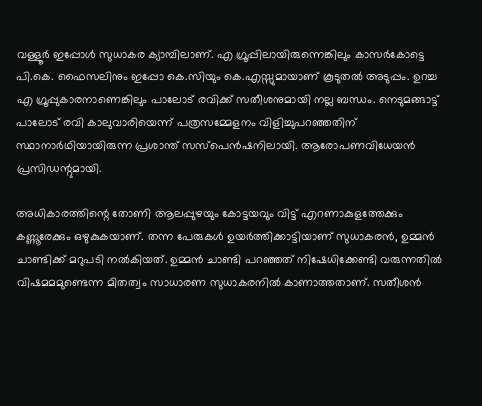വള്ളൂർ ഇപ്പോൾ സുധാകര ക്യാമ്പിലാണ്. എ ഗ്രൂപ്പിലായിരുന്നെങ്കിലും കാസർകോട്ടെ പി.കെ. ഫൈസലിനും ഇപ്പോ കെ.സിയും കെ.എസ്സുമായാണ് കൂടുതൽ അടുപ്പം. ഉറച്ച എ ഗ്രൂപ്പുകാരനാണെങ്കിലും പാലോട് രവിക്ക് സതീശനുമായി നല്ല ബന്ധം. നെടുമങ്ങാട്ട് പാലോട് രവി കാലുവാരിയെന്ന് പത്രസമ്മേളനം വിളിച്ചുപറഞ്ഞതിന് സ്ഥാനാർഥിയായിരുന്ന പ്രശാന്ത് സസ്പെൻഷനിലായി. ആരോപണവിധേയൻ പ്രസിഡന്റുമായി.

അധികാരത്തിന്റെ തോണി ആലപ്പുഴയും കോട്ടയവും വിട്ട് എറണാകുളത്തേക്കും കണ്ണൂരേക്കും ഒഴുകുകയാണ്. തന്ന പേരുകൾ ഉയർത്തിക്കാട്ടിയാണ് സുധാകരൻ, ഉമ്മൻ ചാണ്ടിക്ക് മറുപടി നൽകിയത്. ഉമ്മൻ ചാണ്ടി പറഞ്ഞത് നിഷേധിക്കേണ്ടി വരുന്നതിൽ വിഷമമമുണ്ടെന്ന മിതത്വം സാധാരണ സുധാകരനിൽ കാണാത്തതാണ്. സതീശൻ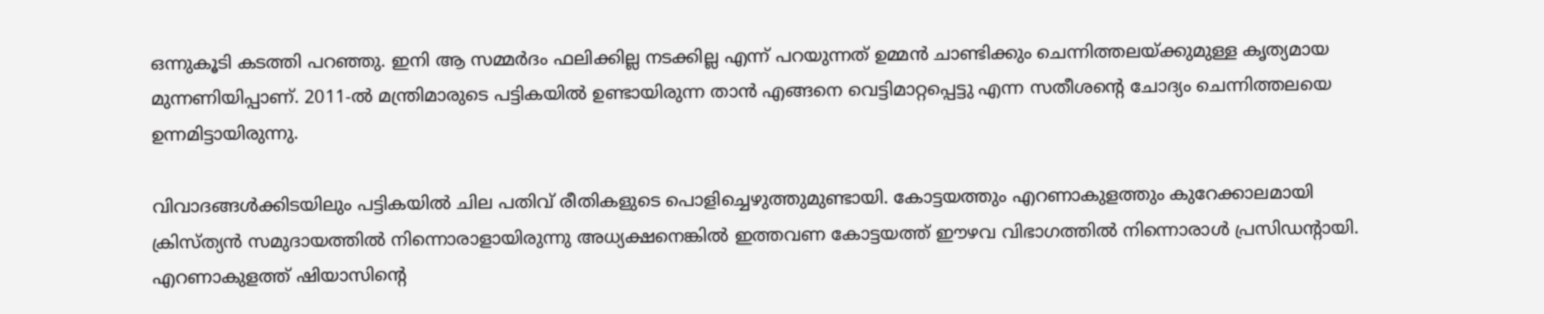ഒന്നുകൂടി കടത്തി പറഞ്ഞു. ഇനി ആ സമ്മർദം ഫലിക്കില്ല നടക്കില്ല എന്ന് പറയുന്നത് ഉമ്മൻ ചാണ്ടിക്കും ചെന്നിത്തലയ്ക്കുമുള്ള കൃത്യമായ മുന്നണിയിപ്പാണ്. 2011-ൽ മന്ത്രിമാരുടെ പട്ടികയിൽ ഉണ്ടായിരുന്ന താൻ എങ്ങനെ വെട്ടിമാറ്റപ്പെട്ടു എന്ന സതീശന്റെ ചോദ്യം ചെന്നിത്തലയെ ഉന്നമിട്ടായിരുന്നു.

വിവാദങ്ങൾക്കിടയിലും പട്ടികയിൽ ചില പതിവ് രീതികളുടെ പൊളിച്ചെഴുത്തുമുണ്ടായി. കോട്ടയത്തും എറണാകുളത്തും കുറേക്കാലമായി ക്രിസ്ത്യൻ സമുദായത്തിൽ നിന്നൊരാളായിരുന്നു അധ്യക്ഷനെങ്കിൽ ഇത്തവണ കോട്ടയത്ത് ഈഴവ വിഭാഗത്തിൽ നിന്നൊരാൾ പ്രസിഡന്റായി. എറണാകുളത്ത് ഷിയാസിന്റെ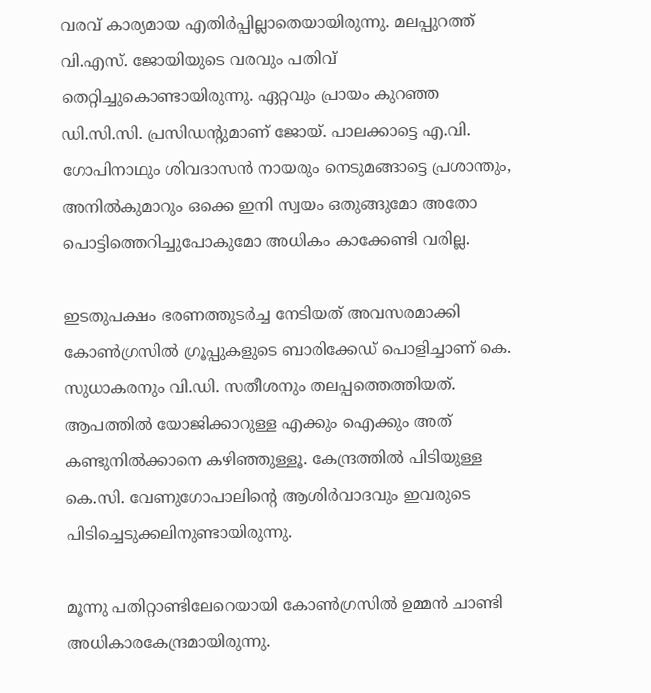വരവ് കാര്യമായ എതിർപ്പില്ലാതെയായിരുന്നു. മലപ്പുറത്ത് വി.എസ്. ജോയിയുടെ വരവും പതിവ് തെറ്റിച്ചുകൊണ്ടായിരുന്നു. ഏറ്റവും പ്രായം കുറഞ്ഞ ഡി.സി.സി. പ്രസിഡന്റുമാണ് ജോയ്. പാലക്കാട്ടെ എ.വി. ഗോപിനാഥും ശിവദാസൻ നായരും നെടുമങ്ങാട്ടെ പ്രശാന്തും, അനിൽകുമാറും ഒക്കെ ഇനി സ്വയം ഒതുങ്ങുമോ അതോ പൊട്ടിത്തെറിച്ചുപോകുമോ അധികം കാക്കേണ്ടി വരില്ല.

ഇടതുപക്ഷം ഭരണത്തുടർച്ച നേടിയത് അവസരമാക്കി കോൺഗ്രസിൽ ഗ്രൂപ്പുകളുടെ ബാരിക്കേഡ് പൊളിച്ചാണ് കെ. സുധാകരനും വി.ഡി. സതീശനും തലപ്പത്തെത്തിയത്. ആപത്തിൽ യോജിക്കാറുള്ള എക്കും ഐക്കും അത് കണ്ടുനിൽക്കാനെ കഴിഞ്ഞുള്ളൂ. കേന്ദ്രത്തിൽ പിടിയുള്ള കെ.സി. വേണുഗോപാലിന്റെ ആശിർവാദവും ഇവരുടെ പിടിച്ചെടുക്കലിനുണ്ടായിരുന്നു.

മൂന്നു പതിറ്റാണ്ടിലേറെയായി കോൺഗ്രസിൽ ഉമ്മൻ ചാണ്ടി അധികാരകേന്ദ്രമായിരുന്നു.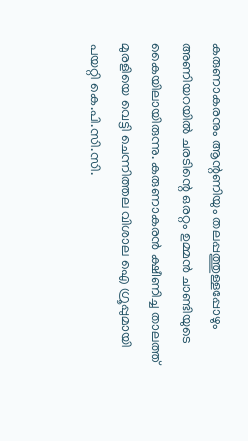കരുണാകരനും ആന്റണിയും തലപ്പത്തുള്ളപ്പോഴും അണിയറയിൽ ചരടിന്റെ ഒരറ്റം ഉമ്മൻ ചാണ്ടിയുടെ കൈയിലായിരുന്നു. കരുണാകരൻ ക്ഷീണിച്ച താലത്ത് മുരളിയെ വെട്ടി ചെന്നിത്തല വിശാല ഐ ഗ്രൂപ്പുമായി പയറ്റി കെ.പി.സി.സി.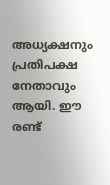അധ്യക്ഷനും പ്രതിപക്ഷ നേതാവും ആയി. ഈ രണ്ട്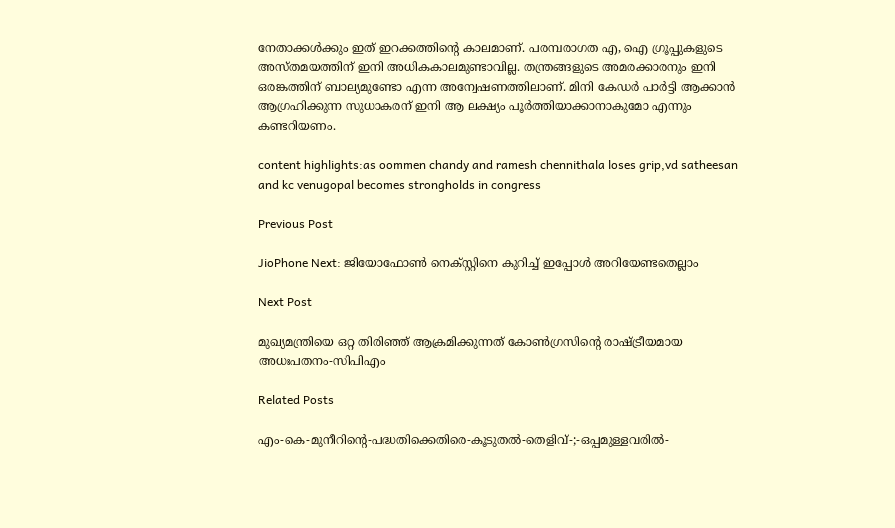നേതാക്കൾക്കും ഇത് ഇറക്കത്തിന്റെ കാലമാണ്. പരമ്പരാഗത എ, ഐ ഗ്രൂപ്പുകളുടെ അസ്തമയത്തിന് ഇനി അധികകാലമുണ്ടാവില്ല. തന്ത്രങ്ങളുടെ അമരക്കാരനും ഇനി ഒരങ്കത്തിന് ബാല്യമുണ്ടോ എന്ന അന്വേഷണത്തിലാണ്. മിനി കേഡർ പാർട്ടി ആക്കാൻ ആഗ്രഹിക്കുന്ന സുധാകരന് ഇനി ആ ലക്ഷ്യം പൂർത്തിയാക്കാനാകുമോ എന്നും കണ്ടറിയണം.

content highlights:as oommen chandy and ramesh chennithala loses grip,vd satheesan and kc venugopal becomes strongholds in congress

Previous Post

JioPhone Next: ജിയോഫോൺ നെക്സ്റ്റിനെ കുറിച്ച് ഇപ്പോൾ അറിയേണ്ടതെല്ലാം

Next Post

മുഖ്യമന്ത്രിയെ ഒറ്റ തിരിഞ്ഞ് ആക്രമിക്കുന്നത് കോണ്‍ഗ്രസിന്റെ രാഷ്ട്രീയമായ അധഃപതനം-സിപിഎം

Related Posts

എം-കെ-മുനീറിന്റെ-പദ്ധതിക്കെതിരെ-കൂടുതൽ-തെളിവ്‌-;-ഒപ്പമുള്ളവരിൽ-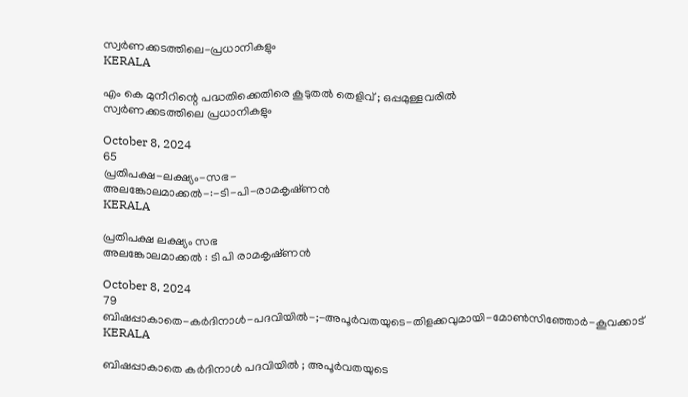സ്വർണക്കടത്തിലെ-പ്രധാനികളും
KERALA

എം കെ മുനീറിന്റെ പദ്ധതിക്കെതിരെ കൂടുതൽ തെളിവ്‌ ; ഒപ്പമുള്ളവരിൽ
സ്വർണക്കടത്തിലെ പ്രധാനികളും

October 8, 2024
65
പ്രതിപക്ഷ-ലക്ഷ്യം-സഭ-
അലങ്കോലമാക്കൽ-:-ടി-പി-രാമകൃഷ്‌ണൻ
KERALA

പ്രതിപക്ഷ ലക്ഷ്യം സഭ
അലങ്കോലമാക്കൽ : ടി പി രാമകൃഷ്‌ണൻ

October 8, 2024
79
ബിഷപ്പാകാതെ-കർദിനാൾ-പദവിയിൽ-;-അപൂർവതയുടെ-തിളക്കവുമായി-മോൺസിഞ്ഞോർ-കൂവക്കാട്‌
KERALA

ബിഷപ്പാകാതെ കർദിനാൾ പദവിയിൽ ; അപൂർവതയുടെ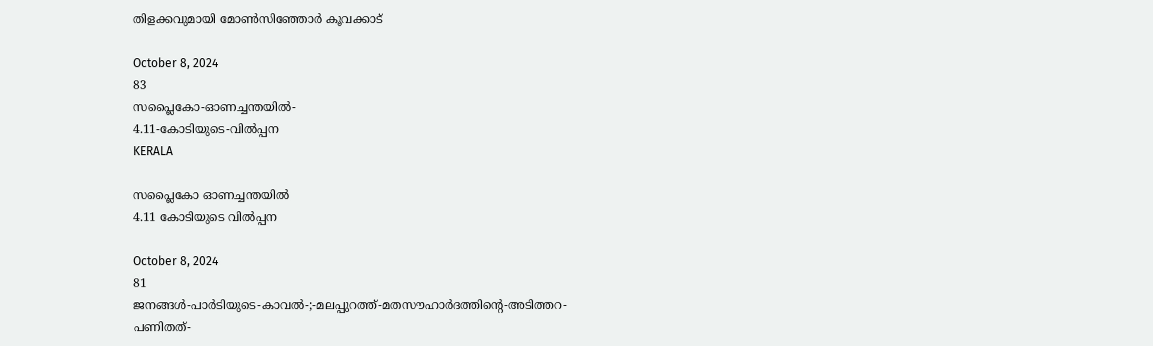തിളക്കവുമായി മോൺസിഞ്ഞോർ കൂവക്കാട്‌

October 8, 2024
83
സപ്ലൈകോ-ഓണച്ചന്തയിൽ-
4.11-കോടിയുടെ-വിൽപ്പന
KERALA

സപ്ലൈകോ ഓണച്ചന്തയിൽ
4.11 കോടിയുടെ വിൽപ്പന

October 8, 2024
81
ജനങ്ങൾ-പാർടിയുടെ-കാവൽ-;-മലപ്പുറത്ത്-മതസൗഹാർദത്തിന്റെ-അടിത്തറ-പണിതത്-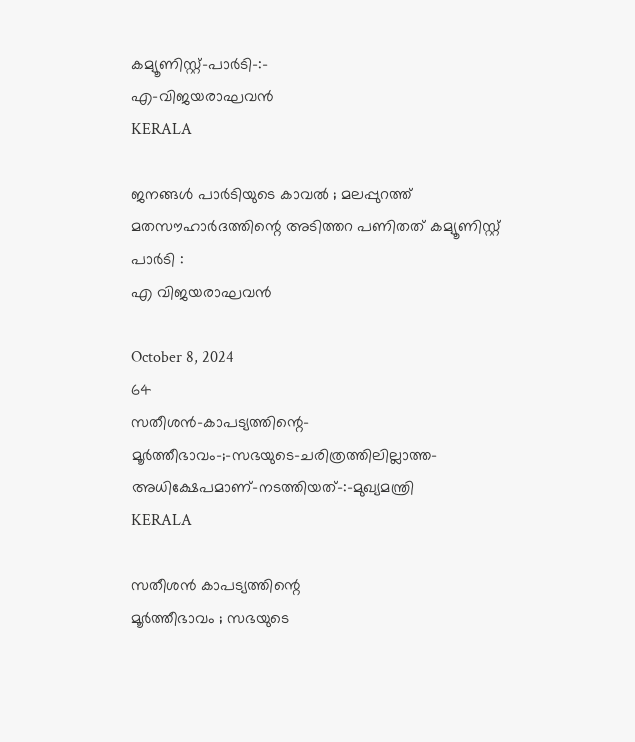കമ്യൂണിസ്റ്റ്-പാർടി-:-
എ-വിജയരാഘവൻ
KERALA

ജനങ്ങൾ പാർടിയുടെ കാവൽ ; മലപ്പുറത്ത് മതസൗഹാർദത്തിന്റെ അടിത്തറ പണിതത് കമ്യൂണിസ്റ്റ് പാർടി :
എ വിജയരാഘവൻ

October 8, 2024
64
സതീശൻ-കാപട്യത്തിന്റെ-
മൂർത്തീഭാവം-;-സഭയുടെ-ചരിത്രത്തിലില്ലാത്ത-അധിക്ഷേപമാണ്‌-നടത്തിയത്‌-:-മുഖ്യമന്ത്രി
KERALA

സതീശൻ കാപട്യത്തിന്റെ
മൂർത്തീഭാവം ; സഭയുടെ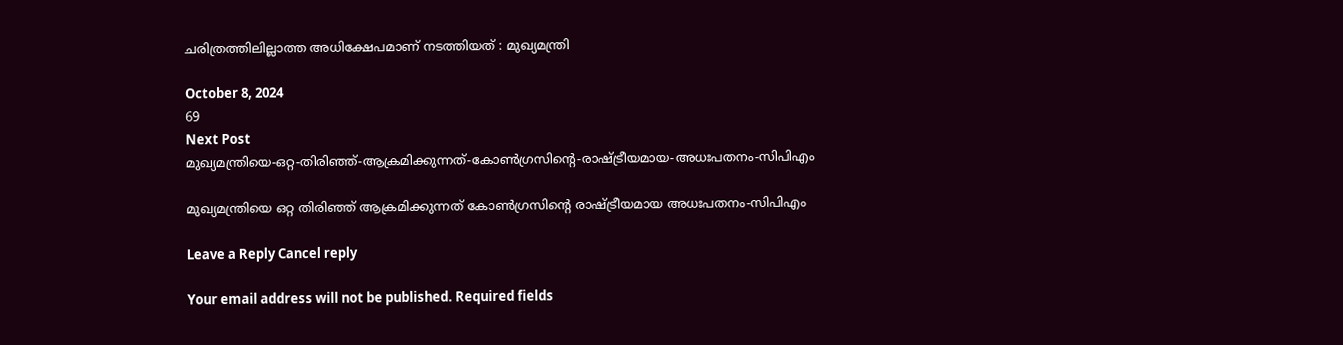ചരിത്രത്തിലില്ലാത്ത അധിക്ഷേപമാണ്‌ നടത്തിയത്‌ : മുഖ്യമന്ത്രി

October 8, 2024
69
Next Post
മുഖ്യമന്ത്രിയെ-ഒറ്റ-തിരിഞ്ഞ്-ആക്രമിക്കുന്നത്-കോണ്‍ഗ്രസിന്റെ-രാഷ്ട്രീയമായ-അധഃപതനം-സിപിഎം

മുഖ്യമന്ത്രിയെ ഒറ്റ തിരിഞ്ഞ് ആക്രമിക്കുന്നത് കോണ്‍ഗ്രസിന്റെ രാഷ്ട്രീയമായ അധഃപതനം-സിപിഎം

Leave a Reply Cancel reply

Your email address will not be published. Required fields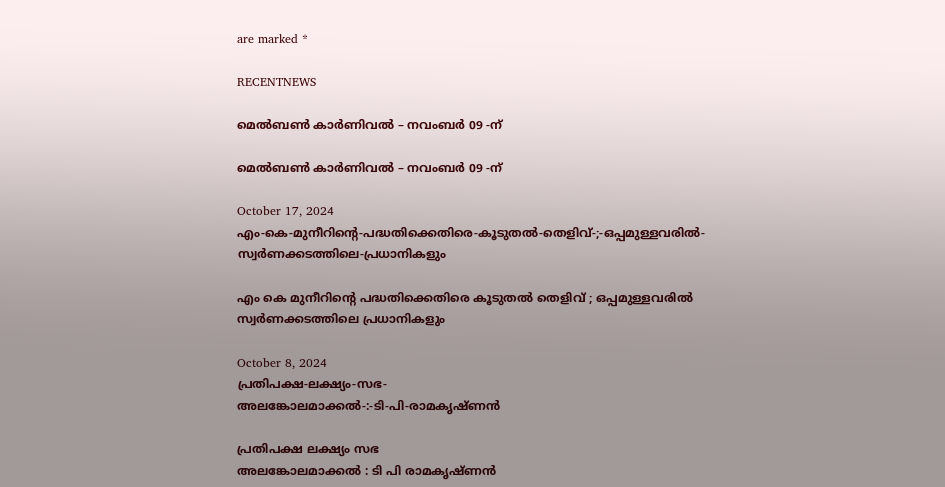are marked *

RECENTNEWS

മെൽബൺ കാർണിവൽ – നവംബർ 09 -ന്

മെൽബൺ കാർണിവൽ – നവംബർ 09 -ന്

October 17, 2024
എം-കെ-മുനീറിന്റെ-പദ്ധതിക്കെതിരെ-കൂടുതൽ-തെളിവ്‌-;-ഒപ്പമുള്ളവരിൽ-
സ്വർണക്കടത്തിലെ-പ്രധാനികളും

എം കെ മുനീറിന്റെ പദ്ധതിക്കെതിരെ കൂടുതൽ തെളിവ്‌ ; ഒപ്പമുള്ളവരിൽ
സ്വർണക്കടത്തിലെ പ്രധാനികളും

October 8, 2024
പ്രതിപക്ഷ-ലക്ഷ്യം-സഭ-
അലങ്കോലമാക്കൽ-:-ടി-പി-രാമകൃഷ്‌ണൻ

പ്രതിപക്ഷ ലക്ഷ്യം സഭ
അലങ്കോലമാക്കൽ : ടി പി രാമകൃഷ്‌ണൻ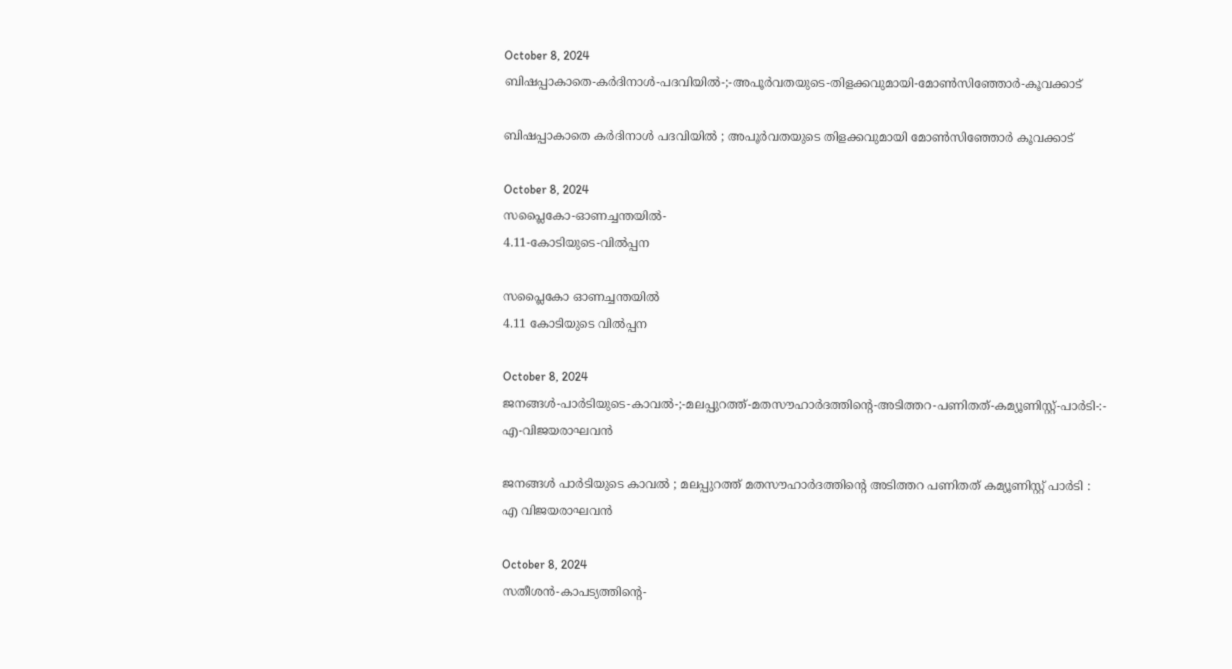October 8, 2024
ബിഷപ്പാകാതെ-കർദിനാൾ-പദവിയിൽ-;-അപൂർവതയുടെ-തിളക്കവുമായി-മോൺസിഞ്ഞോർ-കൂവക്കാട്‌

ബിഷപ്പാകാതെ കർദിനാൾ പദവിയിൽ ; അപൂർവതയുടെ തിളക്കവുമായി മോൺസിഞ്ഞോർ കൂവക്കാട്‌

October 8, 2024
സപ്ലൈകോ-ഓണച്ചന്തയിൽ-
4.11-കോടിയുടെ-വിൽപ്പന

സപ്ലൈകോ ഓണച്ചന്തയിൽ
4.11 കോടിയുടെ വിൽപ്പന

October 8, 2024
ജനങ്ങൾ-പാർടിയുടെ-കാവൽ-;-മലപ്പുറത്ത്-മതസൗഹാർദത്തിന്റെ-അടിത്തറ-പണിതത്-കമ്യൂണിസ്റ്റ്-പാർടി-:-
എ-വിജയരാഘവൻ

ജനങ്ങൾ പാർടിയുടെ കാവൽ ; മലപ്പുറത്ത് മതസൗഹാർദത്തിന്റെ അടിത്തറ പണിതത് കമ്യൂണിസ്റ്റ് പാർടി :
എ വിജയരാഘവൻ

October 8, 2024
സതീശൻ-കാപട്യത്തിന്റെ-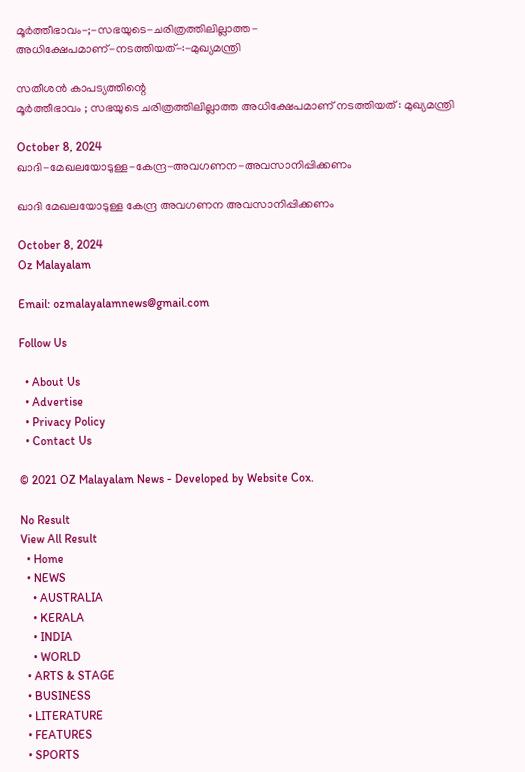മൂർത്തീഭാവം-;-സഭയുടെ-ചരിത്രത്തിലില്ലാത്ത-അധിക്ഷേപമാണ്‌-നടത്തിയത്‌-:-മുഖ്യമന്ത്രി

സതീശൻ കാപട്യത്തിന്റെ
മൂർത്തീഭാവം ; സഭയുടെ ചരിത്രത്തിലില്ലാത്ത അധിക്ഷേപമാണ്‌ നടത്തിയത്‌ : മുഖ്യമന്ത്രി

October 8, 2024
ഖാദി-മേഖലയോടുള്ള-കേന്ദ്ര-അവഗണന-അവസാനിപ്പിക്കണം

ഖാദി മേഖലയോടുള്ള കേന്ദ്ര അവഗണന അവസാനിപ്പിക്കണം

October 8, 2024
Oz Malayalam

Email: ozmalayalamnews@gmail.com

Follow Us

  • About Us
  • Advertise
  • Privacy Policy
  • Contact Us

© 2021 OZ Malayalam News - Developed by Website Cox.

No Result
View All Result
  • Home
  • NEWS
    • AUSTRALIA
    • KERALA
    • INDIA
    • WORLD
  • ARTS & STAGE
  • BUSINESS
  • LITERATURE
  • FEATURES
  • SPORTS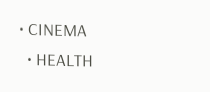• CINEMA
  • HEALTH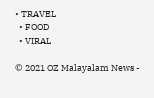• TRAVEL
  • FOOD
  • VIRAL

© 2021 OZ Malayalam News -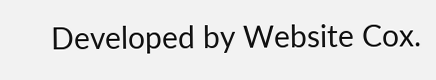Developed by Website Cox.